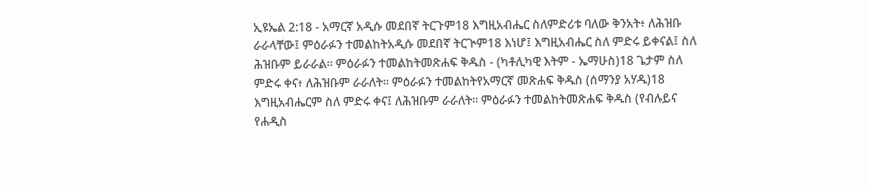ኢዩኤል 2:18 - አማርኛ አዲሱ መደበኛ ትርጉም18 እግዚአብሔር ስለምድሪቱ ባለው ቅንአት፥ ለሕዝቡ ራራላቸው፤ ምዕራፉን ተመልከትአዲሱ መደበኛ ትርጒም18 እነሆ፤ እግዚአብሔር ስለ ምድሩ ይቀናል፤ ስለ ሕዝቡም ይራራል። ምዕራፉን ተመልከትመጽሐፍ ቅዱስ - (ካቶሊካዊ እትም - ኤማሁስ)18 ጌታም ስለ ምድሩ ቀና፥ ለሕዝቡም ራራለት። ምዕራፉን ተመልከትየአማርኛ መጽሐፍ ቅዱስ (ሰማንያ አሃዱ)18 እግዚአብሔርም ስለ ምድሩ ቀና፤ ለሕዝቡም ራራለት። ምዕራፉን ተመልከትመጽሐፍ ቅዱስ (የብሉይና የሐዲስ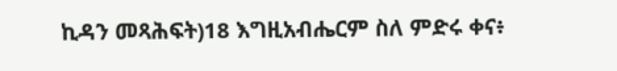ኪዳን መጻሕፍት)18 እግዚአብሔርም ስለ ምድሩ ቀና፥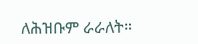ለሕዝቡም ራራለት።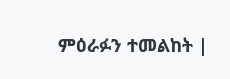ምዕራፉን ተመልከት |